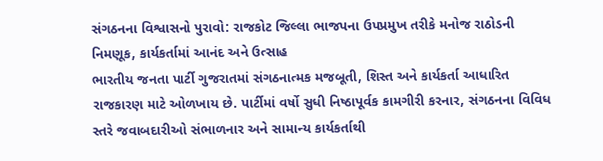સંગઠનના વિશ્વાસનો પુરાવો: રાજકોટ જિલ્લા ભાજપના ઉપપ્રમુખ તરીકે મનોજ રાઠોડની નિમણૂક, કાર્યકર્તામાં આનંદ અને ઉત્સાહ
ભારતીય જનતા પાર્ટી ગુજરાતમાં સંગઠનાત્મક મજબૂતી, શિસ્ત અને કાર્યકર્તા આધારિત રાજકારણ માટે ઓળખાય છે. પાર્ટીમાં વર્ષો સુધી નિષ્ઠાપૂર્વક કામગીરી કરનાર, સંગઠનના વિવિધ સ્તરે જવાબદારીઓ સંભાળનાર અને સામાન્ય કાર્યકર્તાથી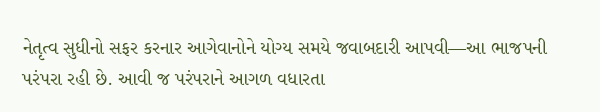નેતૃત્વ સુધીનો સફર કરનાર આગેવાનોને યોગ્ય સમયે જવાબદારી આપવી—આ ભાજપની પરંપરા રહી છે. આવી જ પરંપરાને આગળ વધારતા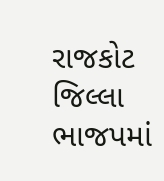રાજકોટ જિલ્લા ભાજપમાં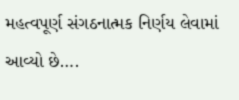મહત્વપૂર્ણ સંગઠનાત્મક નિર્ણય લેવામાં આવ્યો છે….